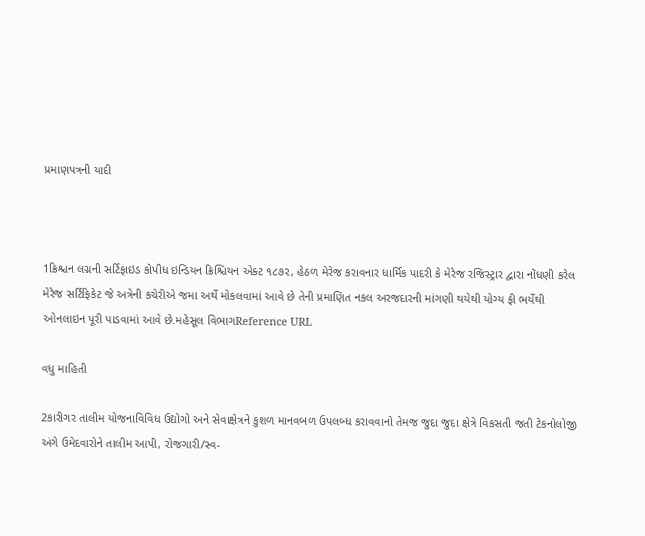પ્રમાણપત્રની યાદી



1ક્રિશ્ચન લગ્નની સર્ટિફાઇડ કોપીધ ઇન્ડિયન ક્રિશ્ચિયન એક્ટ ૧૮૭૨, હેઠળ મેરેજ કરાવનાર ધાર્મિક પાદરી કે મેરેજ રજિસ્ટ્રાર દ્વારા નોંધણી કરેલ મેરેજ સર્ટિફિકેટ જે અત્રેની કચેરીએ જમા અર્થે મોકલવામાં આવે છે તેની પ્રમાણિત નકલ અરજદારની માંગણી થયેથી યોગ્ય ફી ભર્યેથી ઓનલાઇન પૂરી પાડવામાં આવે છે.મહેસૂલ વિભાગReference URL

વધુ માહિતી

2કારીગર તાલીમ યોજનાવિવિધ ઉદ્યોગો અને સેવાક્ષેત્રને કુશળ માનવબળ ઉપલબ્ધ કરાવવાનો તેમજ જુદા જુદા ક્ષેત્રે વિકસતી જતી ટેકનોલોજી અંગે ઉમેદવારોને તાલીમ આપી, રોજગારી/સ્વ-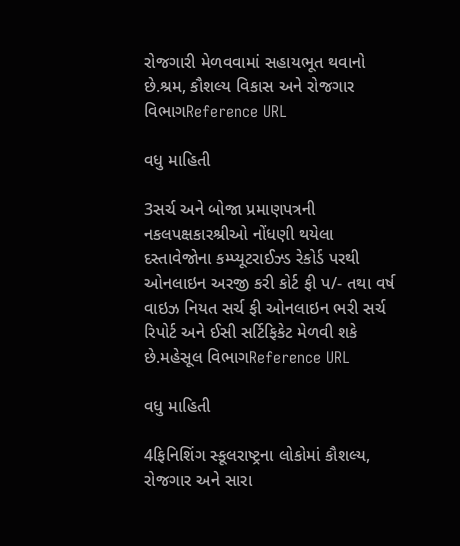રોજગારી મેળવવામાં સહાયભૂત થવાનો છે.શ્રમ, કૌશલ્ય વિકાસ અને રોજગાર વિભાગReference URL

વધુ માહિતી

3સર્ચ અને બોજા પ્રમાણપત્રની નકલપક્ષકારશ્રીઓ નોંધણી થયેલા દસ્તાવેજોના કમ્પ્યૂટરાઈઝ્ડ રેકોર્ડ પરથી ઓનલાઇન અરજી કરી કોર્ટ ફી પ/- તથા વર્ષ વાઇઝ નિયત સર્ચ ફી ઓનલાઇન ભરી સર્ચ રિપોર્ટ અને ઈસી સર્ટિફિકેટ મેળવી શકે છે.મહેસૂલ વિભાગReference URL

વધુ માહિતી

4ફિનિશિંગ સ્કૂલરાષ્ટ્રના લોકોમાં કૌશલ્ય, રોજગાર અને સારા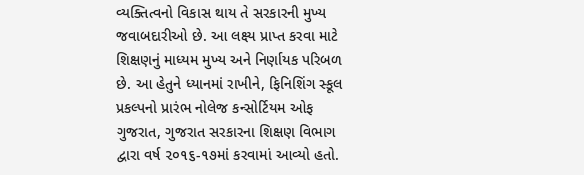વ્યક્તિત્વનો વિકાસ થાય તે સરકારની મુખ્ય જવાબદારીઓ છે. આ લક્ષ્ય પ્રાપ્ત કરવા માટે શિક્ષણનું માધ્યમ મુખ્ય અને નિર્ણાયક પરિબળ છે. આ હેતુને ધ્યાનમાં રાખીને, ફિનિશિંગ સ્કૂલ પ્રકલ્પનો પ્રારંભ નોલેજ કન્સોર્ટિયમ ઓફ ગુજરાત, ગુજરાત સરકારના શિક્ષણ વિભાગ દ્વારા વર્ષ ૨૦૧૬-૧૭માં કરવામાં આવ્યો હતો.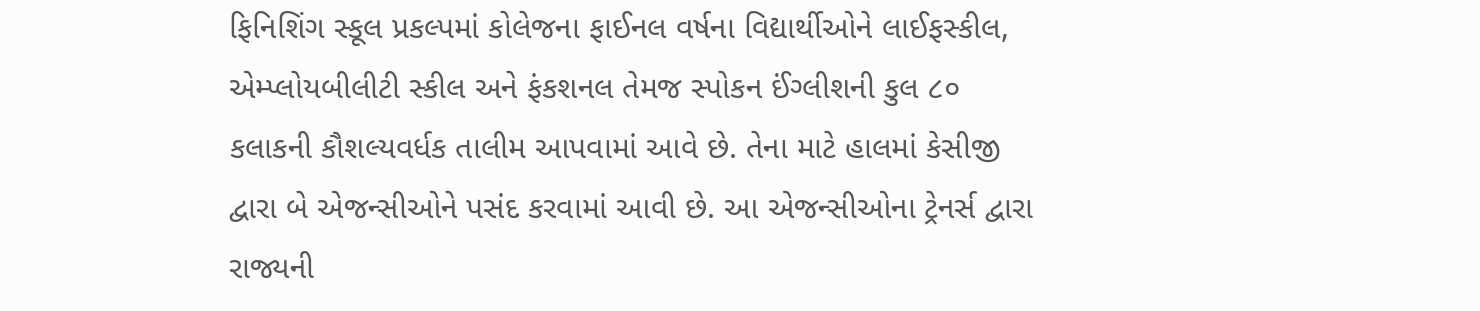ફિનિશિંગ સ્કૂલ પ્રકલ્પમાં કોલેજના ફાઈનલ વર્ષના વિદ્યાર્થીઓને લાઈફસ્કીલ, એમ્પ્લોયબીલીટી સ્કીલ અને ફંકશનલ તેમજ સ્પોકન ઈંગ્લીશની કુલ ૮૦ કલાકની કૌશલ્યવર્ધક તાલીમ આપવામાં આવે છે. તેના માટે હાલમાં કેસીજી દ્વારા બે એજન્સીઓને પસંદ કરવામાં આવી છે. આ એજન્સીઓના ટ્રેનર્સ દ્વારા રાજ્યની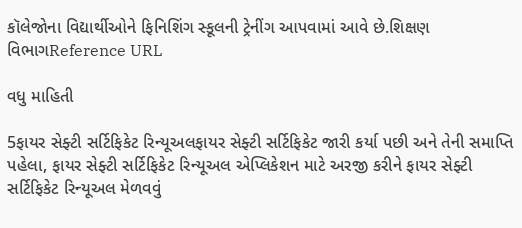કૉલેજોના વિદ્યાર્થીઓને ફિનિશિંગ સ્કૂલની ટ્રેનીંગ આપવામાં આવે છે.શિક્ષણ વિભાગReference URL

વધુ માહિતી

5ફાયર સેફ્ટી સર્ટિફિકેટ રિન્યૂઅલફાયર સેફ્ટી સર્ટિફિકેટ જારી કર્યા પછી અને તેની સમાપ્તિ પહેલા, ફાયર સેફ્ટી સર્ટિફિકેટ રિન્યૂઅલ એપ્લિકેશન માટે અરજી કરીને ફાયર સેફ્ટી સર્ટિફિકેટ રિન્યૂઅલ મેળવવું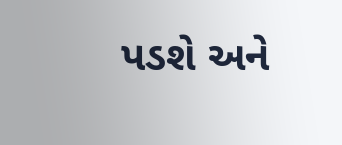પડશે અને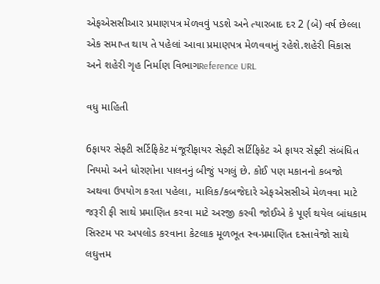એફએસસીઆર પ્રમાણપત્ર મેળવવું પડશે અને ત્યારબાદ દર 2 (બે) વર્ષ છેલ્લા એક સમાપ્ત થાય તે પહેલાં આવા પ્રમાણપત્ર મેળવવાનું રહેશે.શહેરી વિકાસ અને શહેરી ગૃહ નિર્માણ વિભાગReference URL

વધુ માહિતી

6ફાયર સેફ્ટી સર્ટિફિકેટ મંજૂરીફાયર સેફ્ટી સર્ટિફિકેટ એ ફાયર સેફ્ટી સંબંધિત નિયમો અને ધોરણોના પાલનનું બીજું પગલું છે. કોઈ પણ મકાનનો કબજો અથવા ઉપયોગ કરતા પહેલા, માલિક/કબજેદારે એફએસસીએ મેળવવા માટે જરૂરી ફી સાથે પ્રમાણિત કરવા માટે અરજી કરવી જોઈએ કે પૂર્ણ થયેલ બાંધકામ સિસ્ટમ પર અપલોડ કરવાના કેટલાક મૂળભૂત સ્વ-પ્રમાણિત દસ્તાવેજો સાથે લઘુત્તમ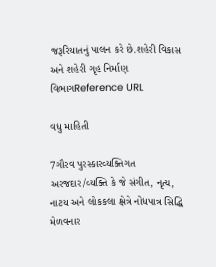જરૂરિયાતનું પાલન કરે છે.શહેરી વિકાસ અને શહેરી ગૃહ નિર્માણ વિભાગReference URL

વધુ માહિતી

7ગૌરવ પુરસ્કારવ્યક્તિગત અરજદાર/વ્યક્તિ કે જે સંગીત, નૃત્ય, નાટય અને લોકકલા ક્ષેત્રે નોંધપાત્ર સિદ્ધિ મેળવનાર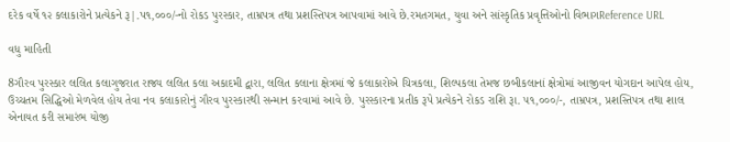દરેક વર્ષે ૧૨ કલાકારોને પ્રત્યેકને રૂ|.પ૧,૦૦૦/-નો રોકડ પુરસ્કાર, તામ્રપત્ર તથા પ્રશસ્તિપત્ર આપવામાં આવે છે.રમતગમત, યુવા અને સાંસ્કૃતિક પ્રવૃત્તિઓનો વિભાગReference URL

વધુ માહિતી

8ગૌરવ પુરસ્કાર લલિત કલાગુજરાત રાજ્ય લલિત કલા અકાદમી દ્વારા, લલિત કલાના ક્ષેત્રમાં જે કલાકારોએ ચિત્રકલા, શિલ્પકલા તેમજ છબીકલાનાં ક્ષેત્રોમાં આજીવન યોગદાન આપેલ હોય, ઉચ્ચતમ સિદ્ધિઓ મેળવેલ હોય તેવા નવ કલાકારોનું ગૌરવ પુરસ્કારથી સન્માન કરવામાં આવે છે. પુરસ્કારના પ્રતીક રૂપે પ્રત્યેકને રોકડ રાશિ રૂા. ૫૧,૦૦૦/-, તામ્રપત્ર, પ્રશસ્તિપત્ર તથા શાલ એનાયત કરી સમારંભ યોજી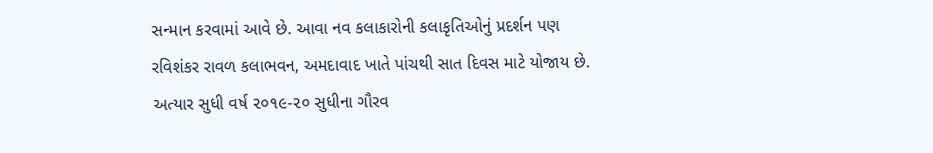સન્માન કરવામાં આવે છે. આવા નવ કલાકારોની કલાકૃતિઓનું પ્રદર્શન પણ રવિશંકર રાવળ કલાભવન, અમદાવાદ ખાતે પાંચથી સાત દિવસ માટે યોજાય છે. અત્યાર સુધી વર્ષ ૨૦૧૯-૨૦ સુધીના ગૌરવ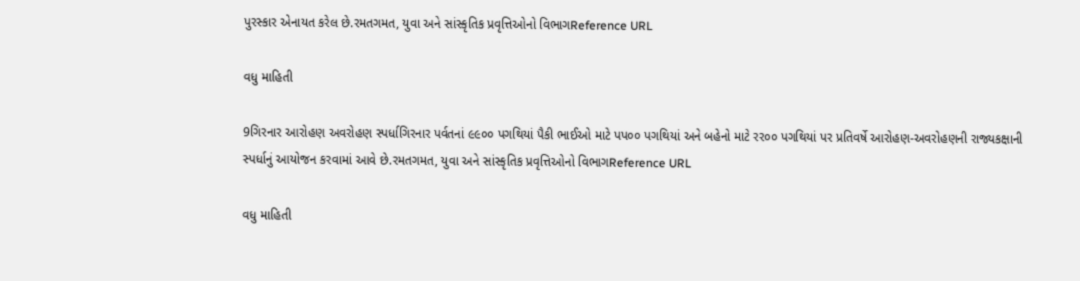પુરસ્કાર એનાયત કરેલ છે.રમતગમત, યુવા અને સાંસ્કૃતિક પ્રવૃત્તિઓનો વિભાગReference URL

વધુ માહિતી

9ગિરનાર આરોહણ અવરોહણ સ્પર્ધાગિરનાર પર્વતનાં ૯૯૦૦ પગથિયાં પૈકી ભાઈઓ માટે પપ૦૦ પગથિયાં અને બહેનો માટે રર૦૦ પગથિયાં પર પ્રતિવર્ષે આરોહણ-અવરોહણની રાજ્યકક્ષાની સ્પર્ધાનું આયોજન કરવામાં આવે છે.રમતગમત, યુવા અને સાંસ્કૃતિક પ્રવૃત્તિઓનો વિભાગReference URL

વધુ માહિતી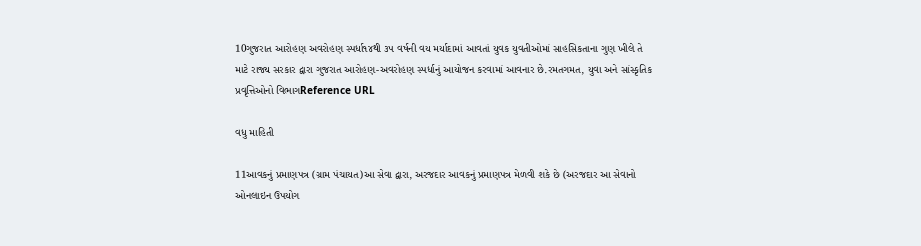10ગુજરાત આરોહણ અવરોહણ સ્પર્ધા૧૪થી ૩૫ વર્ષની વય મર્યાદામાં આવતાં યુવક યુવતીઓમાં સાહસિકતાના ગુણ ખીલે તે માટે રાજ્ય સરકાર દ્વારા ગુજરાત આરોહણ-અવરોહણ સ્પર્ધાનું આયોજન કરવામાં આવનાર છે.રમતગમત, યુવા અને સાંસ્કૃતિક પ્રવૃત્તિઓનો વિભાગReference URL

વધુ માહિતી

11આવકનું પ્રમાણપત્ર (ગ્રામ પંચાયત)આ સેવા દ્વારા, અરજદાર આવકનું પ્રમાણપત્ર મેળવી શકે છે (અરજદાર આ સેવાનો ઓનલાઇન ઉપયોગ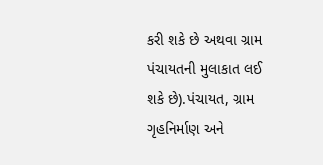કરી શકે છે અથવા ગ્રામ પંચાયતની મુલાકાત લઈ શકે છે).પંચાયત, ગ્રામ ગૃહનિર્માણ અને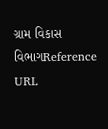ગ્રામ વિકાસ વિભાગReference URL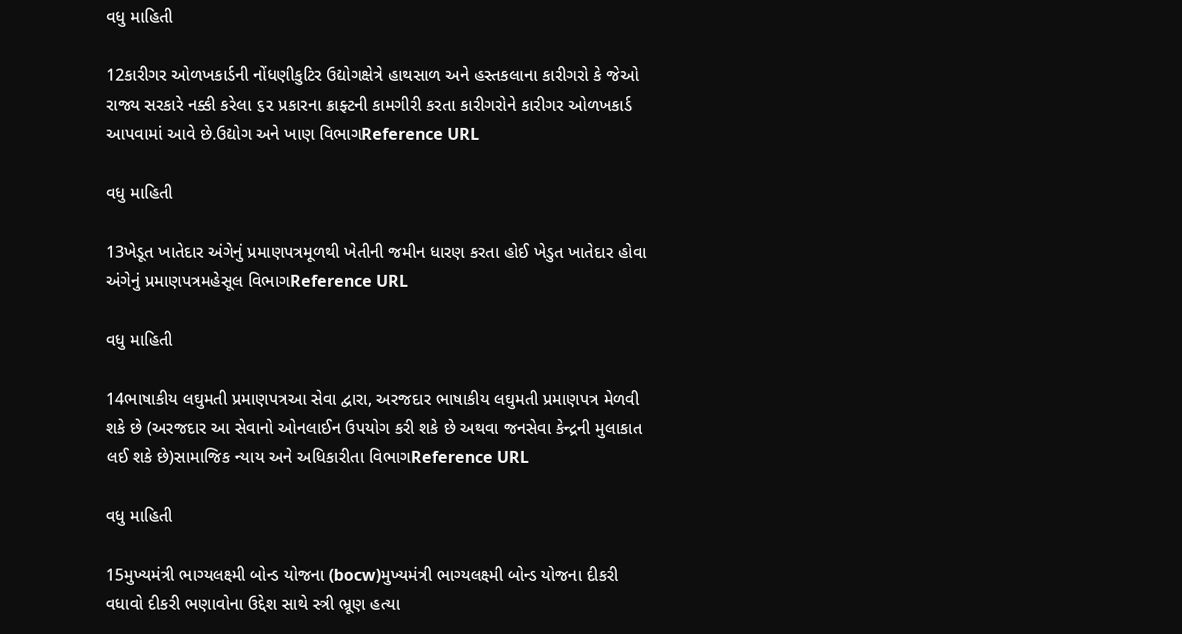વધુ માહિતી

12કારીગર ઓળખકાર્ડની નોંધણીકુટિર ઉદ્યોગક્ષેત્રે હાથસાળ અને હસ્તકલાના કારીગરો કે જેઓ રાજ્ય સરકારે નક્કી કરેલા ૬૨ પ્રકારના ક્રાફ્ટની કામગીરી કરતા કારીગરોને કારીગર ઓળખકાર્ડ આપવામાં આવે છે.ઉદ્યોગ અને ખાણ વિભાગReference URL

વધુ માહિતી

13ખેડૂત ખાતેદાર અંગેનું પ્રમાણપત્રમૂળથી ખેતીની જમીન ધારણ કરતા હોઈ ખેડુત ખાતેદાર હોવા અંગેનું પ્રમાણપત્રમહેસૂલ વિભાગReference URL

વધુ માહિતી

14ભાષાકીય લઘુમતી પ્રમાણપત્રઆ સેવા દ્વારા, અરજદાર ભાષાકીય લઘુમતી પ્રમાણપત્ર મેળવી શકે છે (અરજદાર આ સેવાનો ઓનલાઈન ઉપયોગ કરી શકે છે અથવા જનસેવા કેન્દ્રની મુલાકાત લઈ શકે છે)સામાજિક ન્યાય અને અધિકારીતા વિભાગReference URL

વધુ માહિતી

15મુખ્યમંત્રી ભાગ્યલક્ષ્મી બોન્ડ યોજના (bocw)મુખ્યમંત્રી ભાગ્યલક્ષ્મી બોન્ડ યોજના દીકરી વધાવો દીકરી ભણાવોના ઉદ્દેશ સાથે સ્ત્રી ભ્રૂણ હત્યા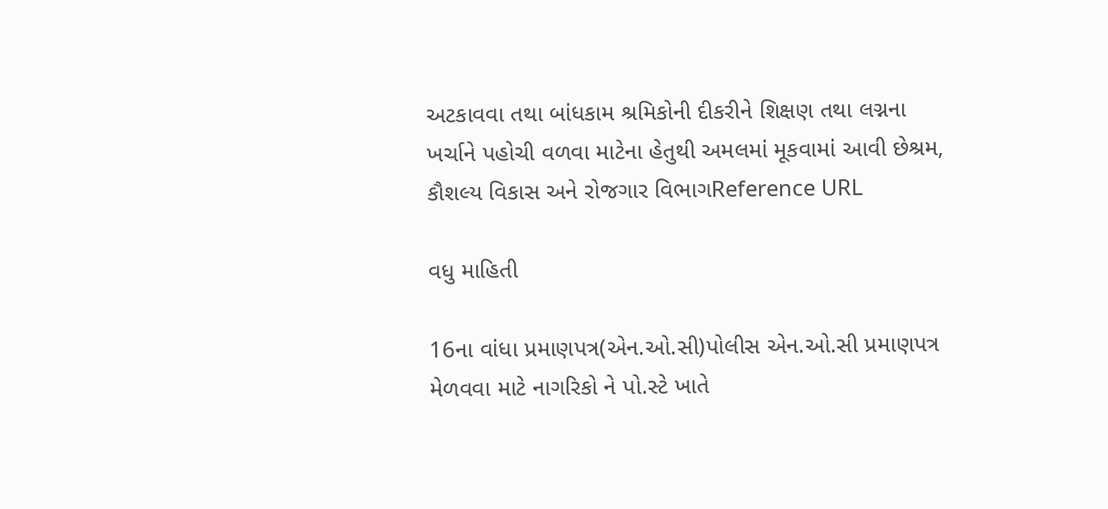અટકાવવા તથા બાંધકામ શ્રમિકોની દીકરીને શિક્ષણ તથા લગ્નના ખર્ચાને પહોચી વળવા માટેના હેતુથી અમલમાં મૂકવામાં આવી છેશ્રમ, કૌશલ્ય વિકાસ અને રોજગાર વિભાગReference URL

વધુ માહિતી

16ના વાંધા પ્રમાણપત્ર(એન.ઓ.સી)પોલીસ એન.ઓ.સી પ્રમાણપત્ર મેળવવા માટે નાગરિકો ને પો.સ્ટે ખાતે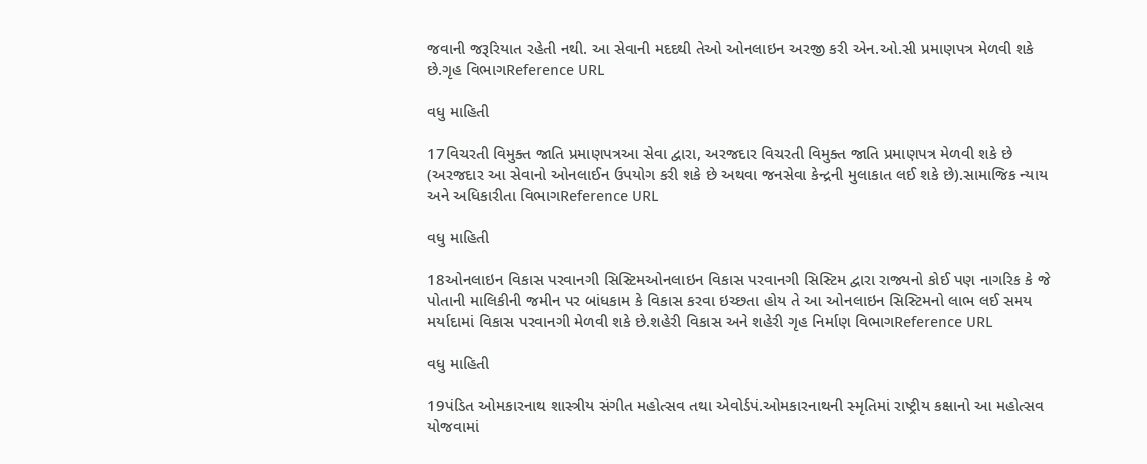જવાની જરૂરિયાત રહેતી નથી. આ સેવાની મદદથી તેઓ ઓનલાઇન અરજી કરી એન.ઓ.સી પ્રમાણપત્ર મેળવી શકે છે.ગૃહ વિભાગReference URL

વધુ માહિતી

17વિચરતી વિમુક્ત જાતિ પ્રમાણપત્રઆ સેવા દ્વારા, અરજદાર વિચરતી વિમુક્ત જાતિ પ્રમાણપત્ર મેળવી શકે છે (અરજદાર આ સેવાનો ઓનલાઈન ઉપયોગ કરી શકે છે અથવા જનસેવા કેન્દ્રની મુલાકાત લઈ શકે છે).સામાજિક ન્યાય અને અધિકારીતા વિભાગReference URL

વધુ માહિતી

18ઓનલાઇન વિકાસ પરવાનગી સિસ્ટિમઓનલાઇન વિકાસ પરવાનગી સિસ્ટિમ દ્વારા રાજ્યનો કોઈ પણ નાગરિક કે જે પોતાની માલિકીની જમીન પર બાંધકામ કે વિકાસ કરવા ઇચ્છતા હોય તે આ ઓનલાઇન સિસ્ટિમનો લાભ લઈ સમય મર્યાદામાં વિકાસ પરવાનગી મેળવી શકે છે.શહેરી વિકાસ અને શહેરી ગૃહ નિર્માણ વિભાગReference URL

વધુ માહિતી

19પંડિત ઓમકારનાથ શાસ્ત્રીય સંગીત મહોત્સવ તથા એવોર્ડપં.ઓમકારનાથની સ્મૃતિમાં રાષ્ટ્રીય કક્ષાનો આ મહોત્સવ યોજવામાં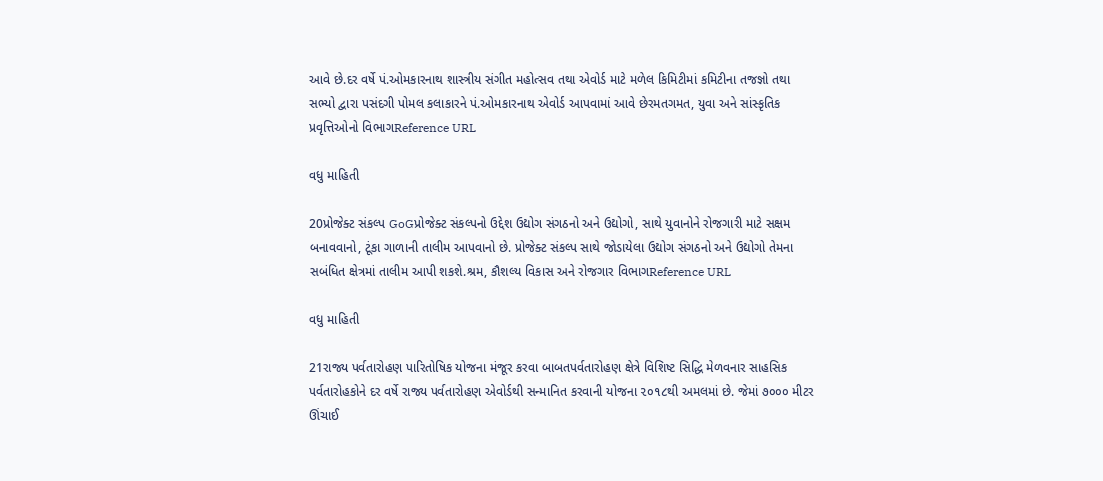આવે છે.દર વર્ષે પં.ઓમકારનાથ શાસ્ત્રીય સંગીત મહોત્સવ તથા એવોર્ડ માટે મળેલ કિમિટીમાં કમિટીના તજજ્ઞો તથા સભ્યો દ્વારા પસંદગી પોમલ કલાકારને પં.ઓમકારનાથ એવોર્ડ આપવામાં આવે છેરમતગમત, યુવા અને સાંસ્કૃતિક પ્રવૃત્તિઓનો વિભાગReference URL

વધુ માહિતી

20પ્રોજેક્ટ સંકલ્પ GoGપ્રોજેક્ટ સંકલ્પનો ઉદ્દેશ ઉદ્યોગ સંગઠનો અને ઉદ્યોગો, સાથે યુવાનોને રોજગારી માટે સક્ષમ બનાવવાનો, ટૂંકા ગાળાની તાલીમ આપવાનો છે. પ્રોજેક્ટ સંકલ્પ સાથે જોડાયેલા ઉદ્યોગ સંગઠનો અને ઉદ્યોગો તેમના સબંધિત ક્ષેત્રમાં તાલીમ આપી શકશે.શ્રમ, કૌશલ્ય વિકાસ અને રોજગાર વિભાગReference URL

વધુ માહિતી

21રાજ્ય પર્વતારોહણ પારિતોષિક યોજના મંજૂર કરવા બાબતપર્વતારોહણ ક્ષેત્રે વિશિષ્ટ સિદ્ધિ મેળવનાર સાહસિક પર્વતારોહકોને દર વર્ષે રાજ્ય પર્વતારોહણ એવોર્ડથી સન્માનિત કરવાની યોજના ૨૦૧૮થી અમલમાં છે. જેમાં ૭૦૦૦ મીટર ઊંચાઈ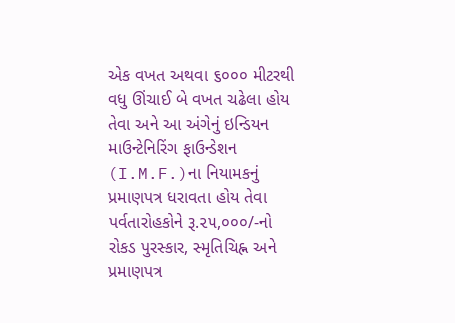એક વખત અથવા ૬૦૦૦ મીટરથી વધુ ઊંચાઈ બે વખત ચઢેલા હોય તેવા અને આ અંગેનું ઇન્ડિયન માઉન્ટેનિરિંગ ફાઉન્ડેશન (I.M.F.)ના નિયામકનું પ્રમાણપત્ર ધરાવતા હોય તેવા પર્વતારોહકોને રૂ.૨૫,૦૦૦/-નો રોકડ પુરસ્કાર, સ્મૃતિચિહ્ન અને પ્રમાણપત્ર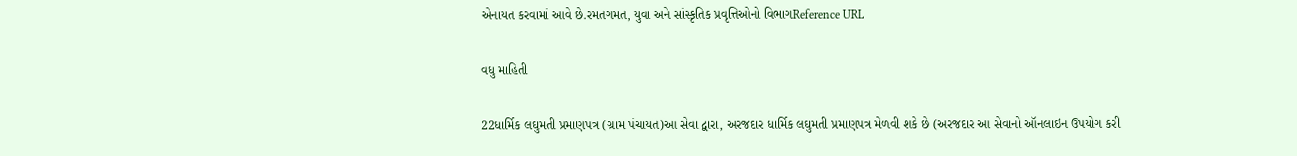એનાયત કરવામાં આવે છે.રમતગમત, યુવા અને સાંસ્કૃતિક પ્રવૃત્તિઓનો વિભાગReference URL

વધુ માહિતી

22ધાર્મિક લઘુમતી પ્રમાણપત્ર (ગ્રામ પંચાયત)આ સેવા દ્વારા, અરજદાર ધાર્મિક લઘુમતી પ્રમાણપત્ર મેળવી શકે છે (અરજદાર આ સેવાનો ઑનલાઇન ઉપયોગ કરી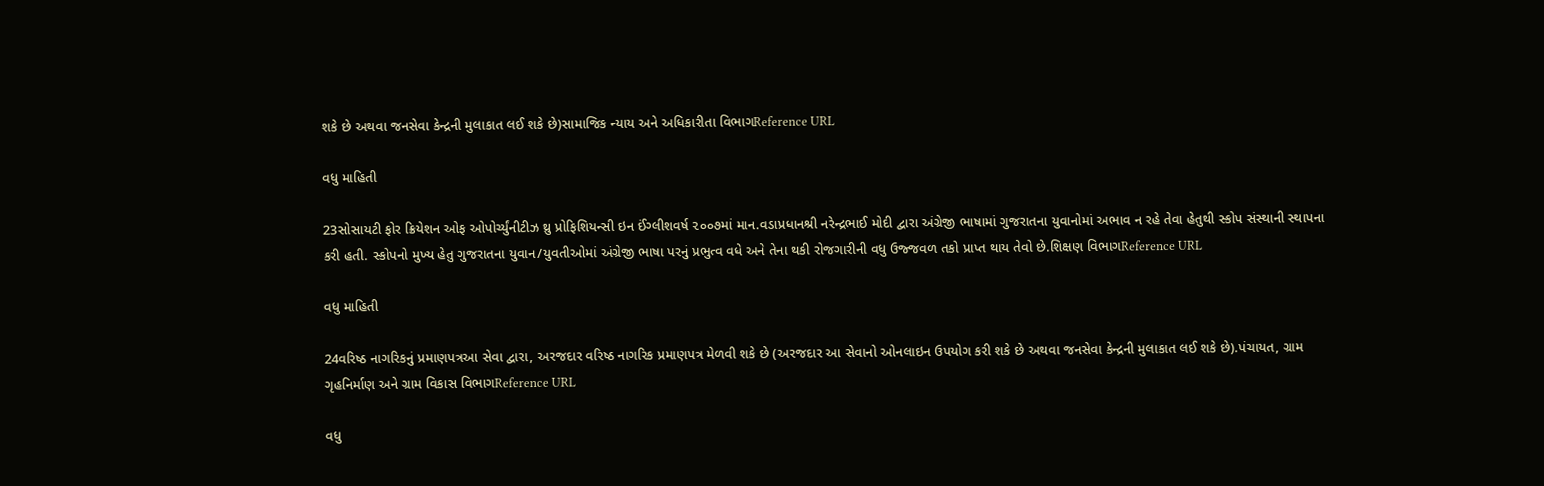શકે છે અથવા જનસેવા કેન્દ્રની મુલાકાત લઈ શકે છે)સામાજિક ન્યાય અને અધિકારીતા વિભાગReference URL

વધુ માહિતી

23સોસાયટી ફોર ક્રિયેશન ઓફ ઓપોર્ચ્યુંનીટીઝ થ્રુ પ્રોફિશિયન્સી ઇન ઈંગ્લીશવર્ષ ૨૦૦૭માં માન.વડાપ્રધાનશ્રી નરેન્દ્રભાઈ મોદી દ્વારા અંગ્રેજી ભાષામાં ગુજરાતના યુવાનોમાં અભાવ ન રહે તેવા હેતુથી સ્કોપ સંસ્થાની સ્થાપના કરી હતી. સ્કોપનો મુખ્ય હેતુ ગુજરાતના યુવાન/યુવતીઓમાં અંગ્રેજી ભાષા પરનું પ્રભુત્વ વધે અને તેના થકી રોજગારીની વધુ ઉજ્જવળ તકો પ્રાપ્ત થાય તેવો છે.શિક્ષણ વિભાગReference URL

વધુ માહિતી

24વરિષ્ઠ નાગરિકનું પ્રમાણપત્રઆ સેવા દ્વારા, અરજદાર વરિષ્ઠ નાગરિક પ્રમાણપત્ર મેળવી શકે છે (અરજદાર આ સેવાનો ઓનલાઇન ઉપયોગ કરી શકે છે અથવા જનસેવા કેન્દ્રની મુલાકાત લઈ શકે છે).પંચાયત, ગ્રામ ગૃહનિર્માણ અને ગ્રામ વિકાસ વિભાગReference URL

વધુ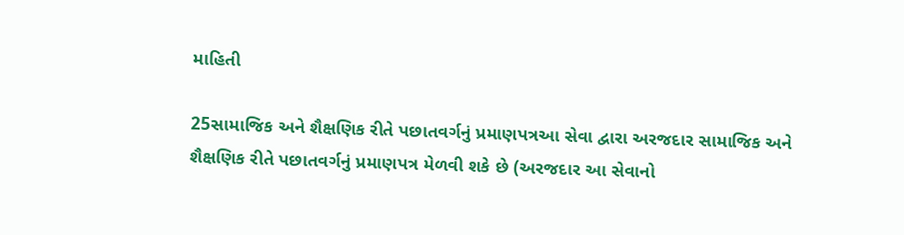માહિતી

25સામાજિક અને શૈક્ષણિક રીતે પછાતવર્ગનું પ્રમાણપત્રઆ સેવા દ્વારા અરજદાર સામાજિક અને શૈક્ષણિક રીતે પછાતવર્ગનું પ્રમાણપત્ર મેળવી શકે છે (અરજદાર આ સેવાનો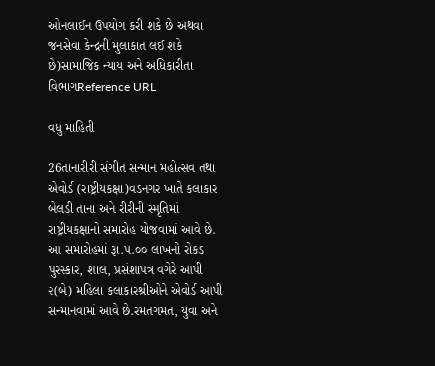ઓનલાઈન ઉપયોગ કરી શકે છે અથવા જનસેવા કેન્દ્રની મુલાકાત લઈ શકે છે)સામાજિક ન્યાય અને અધિકારીતા વિભાગReference URL

વધુ માહિતી

26તાનારીરી સંગીત સન્માન મહોત્સવ તથા એવોર્ડ (રાષ્ટ્રીયકક્ષા)વડનગર ખાતે કલાકાર બેલડી તાના અને રીરીની સ્મૃતિમાં રાષ્ટ્રીયકક્ષાનો સમારોહ યોજવામાં આવે છે. આ સમારોહમાં રૂા.૫.૦૦ લાખનો રોકડ પુરસ્કાર, શાલ, પ્રસંશાપત્ર વગેરે આપી ૨(બે) મહિલા કલાકારશ્રીઓને એવોર્ડ આપી સન્માનવામાં આવે છે.રમતગમત, યુવા અને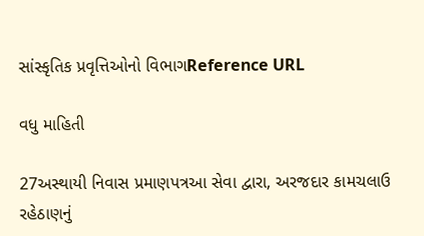સાંસ્કૃતિક પ્રવૃત્તિઓનો વિભાગReference URL

વધુ માહિતી

27અસ્થાયી નિવાસ પ્રમાણપત્રઆ સેવા દ્વારા, અરજદાર કામચલાઉ રહેઠાણનું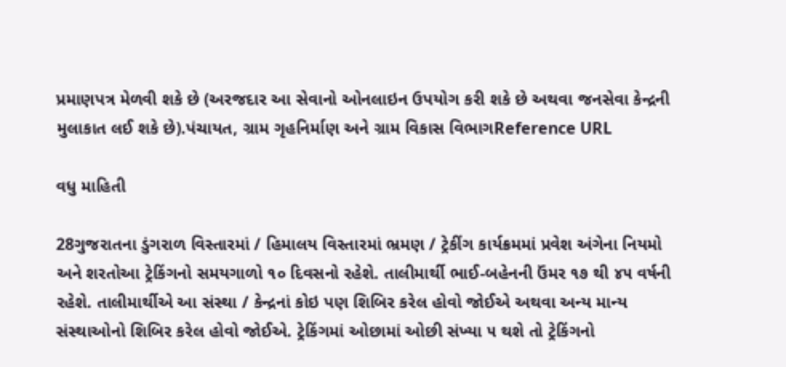પ્રમાણપત્ર મેળવી શકે છે (અરજદાર આ સેવાનો ઓનલાઇન ઉપયોગ કરી શકે છે અથવા જનસેવા કેન્દ્રની મુલાકાત લઈ શકે છે).પંચાયત, ગ્રામ ગૃહનિર્માણ અને ગ્રામ વિકાસ વિભાગReference URL

વધુ માહિતી

28ગુજરાતના ડુંગરાળ વિસ્તારમાં / હિમાલય વિસ્તારમાં ભ્રમણ / ટ્રેકીંગ કાર્યક્રમમાં પ્રવેશ અંગેના નિયમો અને શરતોઆ ટ્રેકિંગનો સમયગાળો ૧૦ દિવસનો રહેશે. તાલીમાર્થી ભાઈ-બહેનની ઉંમર ૧૭ થી ૪૫ વર્ષની રહેશે. તાલીમાર્થીએ આ સંસ્થા / કેન્દ્રનાં કોઇ પણ શિબિર કરેલ હોવો જોઈએ અથવા અન્ય માન્ય સંસ્થાઓનો શિબિર કરેલ હોવો જોઈએ. ટ્રેકિંગમાં ઓછામાં ઓછી સંખ્યા ૫ થશે તો ટ્રેકિંગનો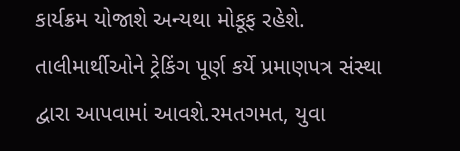કાર્યક્રમ યોજાશે અન્યથા મોકૂફ રહેશે. તાલીમાર્થીઓને ટ્રેકિંગ પૂર્ણ કર્યે પ્રમાણપત્ર સંસ્થા દ્વારા આપવામાં આવશે.રમતગમત, યુવા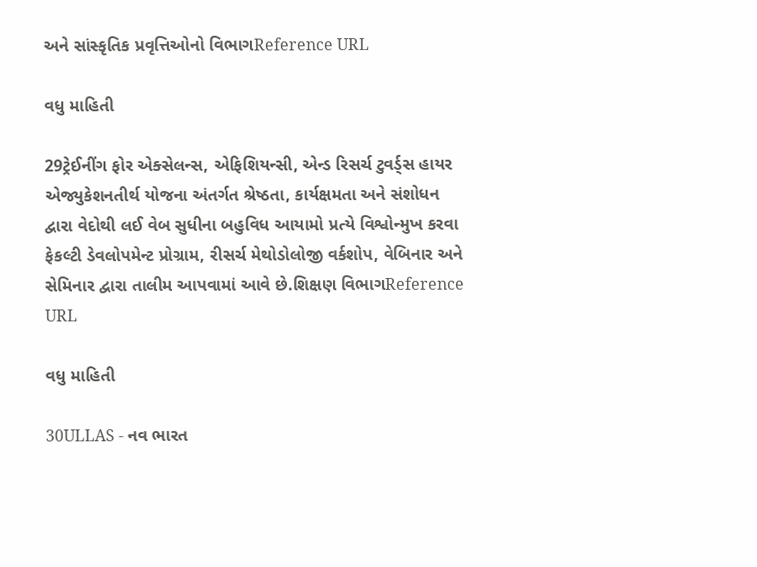અને સાંસ્કૃતિક પ્રવૃત્તિઓનો વિભાગReference URL

વધુ માહિતી

29ટ્રેઈનીંગ ફોર એક્સેલન્સ, એફિશિયન્સી, એન્ડ રિસર્ચ ટુવર્ડ્સ હાયર એજ્યુકેશનતીર્થ યોજના અંતર્ગત શ્રેષ્ઠતા, કાર્યક્ષમતા અને સંશોધન દ્વારા વેદોથી લઈ વેબ સુધીના બહુવિધ આયામો પ્રત્યે વિશ્વોન્મુખ કરવા ફેકલ્ટી ડેવલોપમેન્ટ પ્રોગ્રામ, રીસર્ચ મેથોડોલોજી વર્કશોપ, વેબિનાર અને સેમિનાર દ્વારા તાલીમ આપવામાં આવે છે.શિક્ષણ વિભાગReference URL

વધુ માહિતી

30ULLAS - નવ ભારત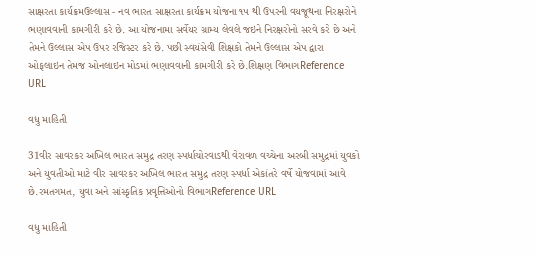સાક્ષરતા કાર્યક્રમઉલ્લાસ - નવ ભારત સાક્ષરતા કાર્યક્રમ યોજના ૧૫ થી ઉપરની વયજૂથના નિરક્ષરોને ભણાવવાની કામગીરી કરે છે. આ યોજનામા સર્વેયર ગ્રામ્ય લેવલે જઇને નિરક્ષરોનો સરવે કરે છે અને તેમને ઉલ્લાસ એપ ઉપર રજિસ્ટર કરે છે. પછી સ્વયંસેવી શિક્ષકો તેમને ઉલ્લાસ એપ દ્વારા ઓફલાઇન તેમજ ઓનલાઇન મોડમાં ભણાવવાની કામગીરી કરે છે.શિક્ષણ વિભાગReference URL

વધુ માહિતી

31વીર સાવરકર અખિલ ભારત સમુદ્ર તરણ સ્પર્ધાચોરવાડથી વેરાવળ વચ્ચેના અરબી સમુદ્રમાં યુવકો અને યુવતીઓ માટે વીર સાવરકર અખિલ ભારત સમુદ્ર તરણ સ્પર્ધા એકાંતરે વર્ષે યોજવામાં આવે છે.રમતગમત, યુવા અને સાંસ્કૃતિક પ્રવૃત્તિઓનો વિભાગReference URL

વધુ માહિતી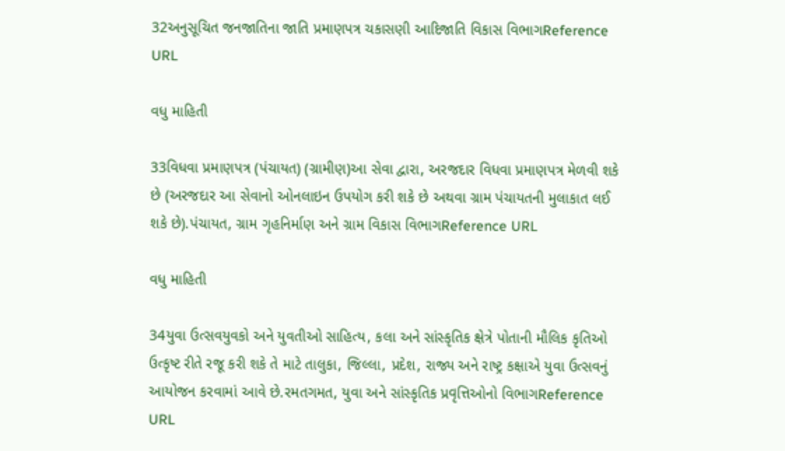32અનુસૂચિત જનજાતિના જાતિ પ્રમાણપત્ર ચકાસણી આદિજાતિ વિકાસ વિભાગReference URL

વધુ માહિતી

33વિધવા પ્રમાણપત્ર (પંચાયત) (ગ્રામીણ)આ સેવા દ્વારા, અરજદાર વિધવા પ્રમાણપત્ર મેળવી શકે છે (અરજદાર આ સેવાનો ઓનલાઇન ઉપયોગ કરી શકે છે અથવા ગ્રામ પંચાયતની મુલાકાત લઈ શકે છે).પંચાયત, ગ્રામ ગૃહનિર્માણ અને ગ્રામ વિકાસ વિભાગReference URL

વધુ માહિતી

34યુવા ઉત્સવયુવકો અને યુવતીઓ સાહિત્ય, કલા અને સાંસ્કૃતિક ક્ષેત્રે પોતાની મૌલિક કૃતિઓ ઉત્કૃષ્ટ રીતે રજૂ કરી શકે તે માટે તાલુકા, જિલ્લા, પ્રદેશ, રાજ્ય અને રાષ્ટ્ર કક્ષાએ યુવા ઉત્સવનું આયોજન કરવામાં આવે છે.રમતગમત, યુવા અને સાંસ્કૃતિક પ્રવૃત્તિઓનો વિભાગReference URL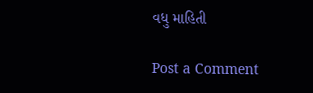વધુ માહિતી

Post a Comment